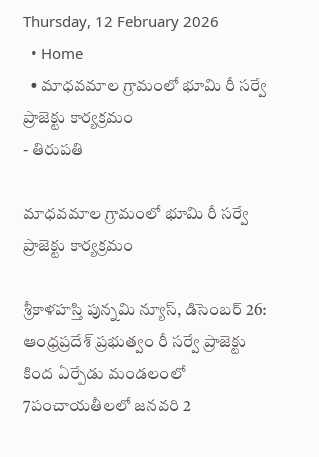Thursday, 12 February 2026
  • Home
  • మాధవమాల గ్రామంలో భూమి రీ సర్వే ప్రాజెక్టు కార్యక్రమం
- తిరుపతి

మాధవమాల గ్రామంలో భూమి రీ సర్వే ప్రాజెక్టు కార్యక్రమం

శ్రీకాళహస్తి పున్నమి న్యూస్, డిసెంబర్ 26: ఆంధ్రప్రదేశ్ ప్రభుత్వం రీ సర్వే ప్రాజెక్టు కింద ఏర్పేడు మండలంలో 7పంచాయతీలలో జనవరి 2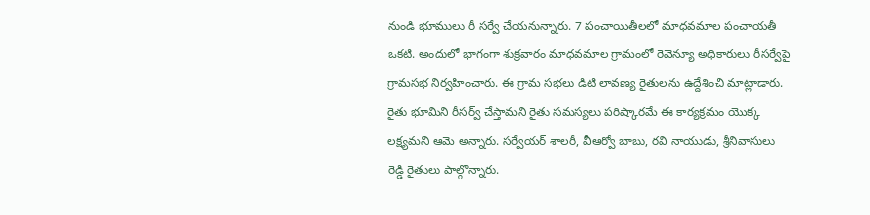నుండి భూములు రీ సర్వే చేయనున్నారు. 7 పంచాయితీలలో మాధవమాల పంచాయతీ ఒకటి. అందులో భాగంగా శుక్రవారం మాధవమాల గ్రామంలో రెవెన్యూ అధికారులు రీసర్వేపై గ్రామసభ నిర్వహించారు. ఈ గ్రామ సభలు డిటి లావణ్య రైతులను ఉద్దేశించి మాట్లాడారు. రైతు భూమిని రీసర్వ్ చేస్తామని రైతు సమస్యలు పరిష్కారమే ఈ కార్యక్రమం యొక్క లక్ష్యమని ఆమె అన్నారు. సర్వేయర్ శాలరీ, వీఆర్వో బాబు, రవి నాయుడు, శ్రీనివాసులు రెడ్డి రైతులు పాల్గొన్నారు.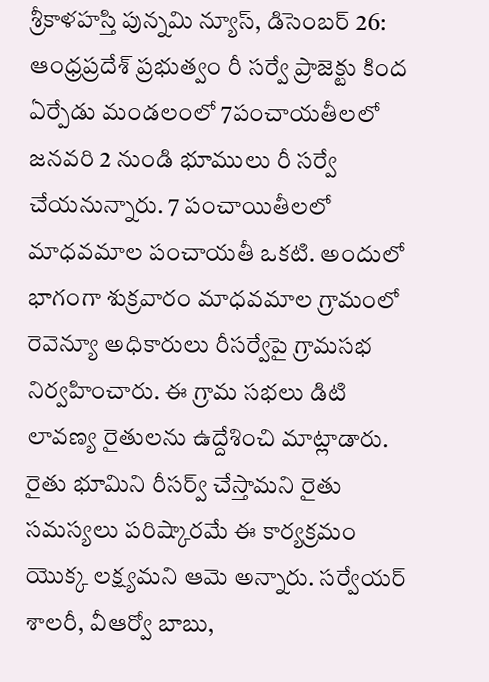శ్రీకాళహస్తి పున్నమి న్యూస్, డిసెంబర్ 26: ఆంధ్రప్రదేశ్ ప్రభుత్వం రీ సర్వే ప్రాజెక్టు కింద ఏర్పేడు మండలంలో 7పంచాయతీలలో జనవరి 2 నుండి భూములు రీ సర్వే చేయనున్నారు. 7 పంచాయితీలలో మాధవమాల పంచాయతీ ఒకటి. అందులో భాగంగా శుక్రవారం మాధవమాల గ్రామంలో రెవెన్యూ అధికారులు రీసర్వేపై గ్రామసభ నిర్వహించారు. ఈ గ్రామ సభలు డిటి లావణ్య రైతులను ఉద్దేశించి మాట్లాడారు. రైతు భూమిని రీసర్వ్ చేస్తామని రైతు సమస్యలు పరిష్కారమే ఈ కార్యక్రమం యొక్క లక్ష్యమని ఆమె అన్నారు. సర్వేయర్ శాలరీ, వీఆర్వో బాబు,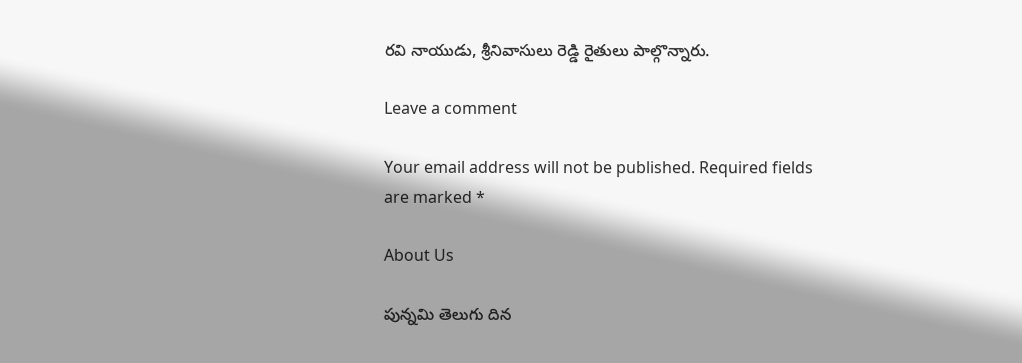రవి నాయుడు, శ్రీనివాసులు రెడ్డి రైతులు పాల్గొన్నారు.

Leave a comment

Your email address will not be published. Required fields are marked *

About Us

పున్నమి తెలుగు దిన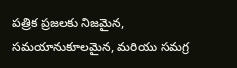పత్రిక ప్రజలకు నిజమైన, సమయానుకూలమైన, మరియు సమగ్ర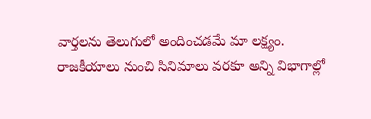వార్తలను తెలుగులో అందించడమే మా లక్ష్యం.
రాజకీయాలు నుంచి సినిమాలు వరకూ అన్ని విభాగాల్లో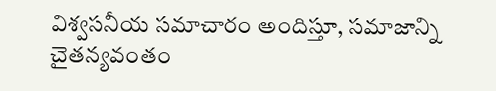విశ్వసనీయ సమాచారం అందిస్తూ, సమాజాన్ని చైతన్యవంతం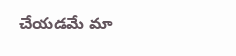చేయడమే మా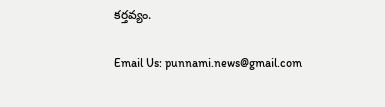కర్తవ్యం.

Email Us: punnami.news@gmail.com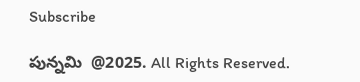Subscribe

పున్నమి  @2025. All Rights Reserved.